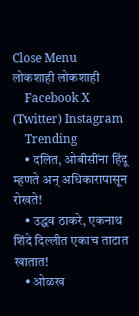Close Menu
लोकशाही लोकशाही
    Facebook X (Twitter) Instagram
    Trending
    • दलित, ओबीसींना हिंदू म्हणते अन् अधिकारापासून रोखते!
    • उद्धव ठाकरे, एकनाथ शिंदे दिल्लीत एकाच ताटात खातात!
    • ओळख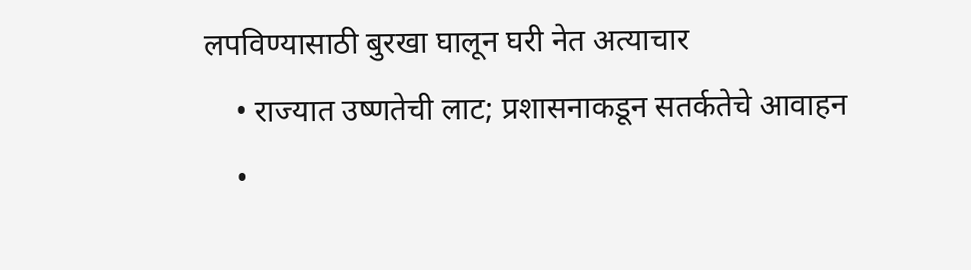लपविण्यासाठी बुरखा घालून घरी नेत अत्याचार
    • राज्यात उष्णतेची लाट; प्रशासनाकडून सतर्कतेचे आवाहन
    •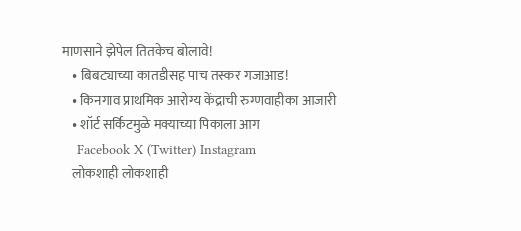माणसाने झेपेल तितकेच बोलावे!
    • बिबट्याच्या कातडीसह पाच तस्कर गजाआड!
    • किनगाव प्राथमिक आरोग्य केंद्राची रुग्णवाहीका आजारी
    • शॉर्ट सर्किटमुळे मक्याच्या पिकाला आग
    Facebook X (Twitter) Instagram
    लोकशाही लोकशाही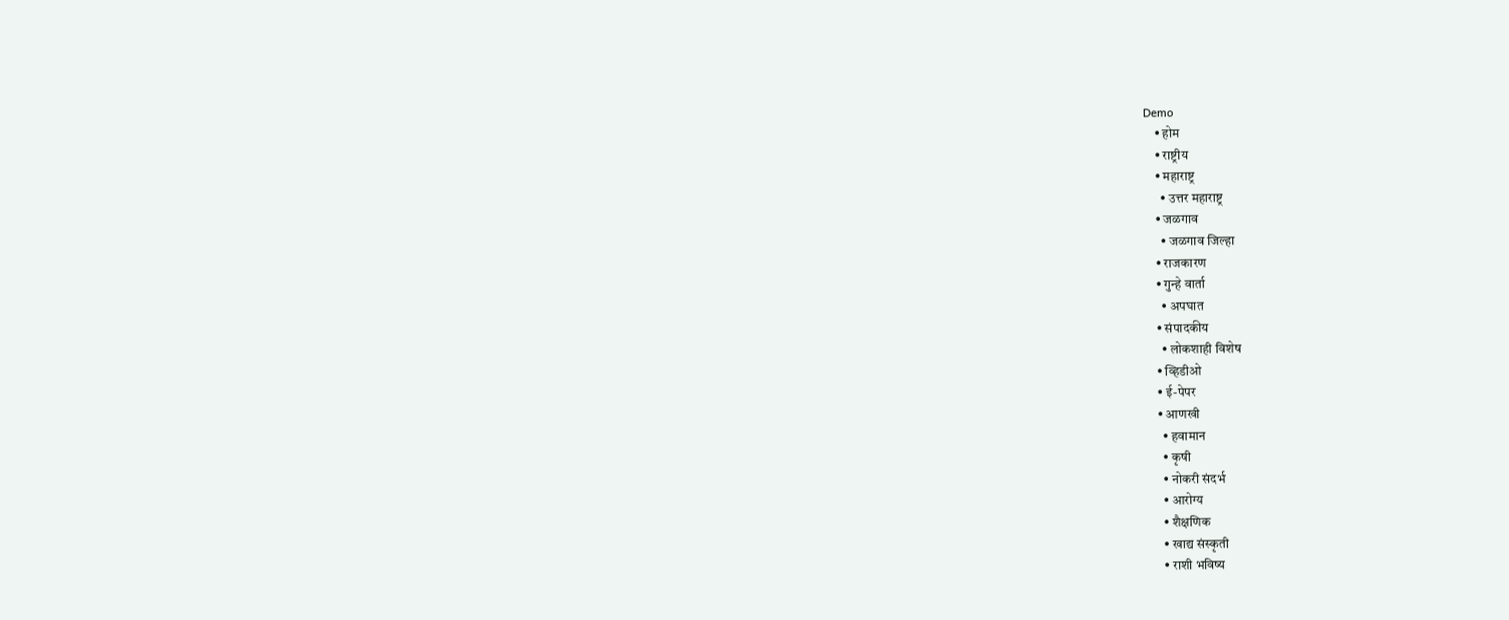Demo
    • होम
    • राष्ट्रीय
    • महाराष्ट्र
      • उत्तर महाराष्ट्र
    • जळगाव
      • जळगाव जिल्हा
    • राजकारण
    • गुन्हे वार्ता
      • अपघात
    • संपादकीय
      • लोकशाही विशेष
    • व्हिडीओ
    • ई-पेपर
    • आणखी
      • हवामान
      • कृषी
      • नोकरी संदर्भ
      • आरोग्य
      • शैक्षणिक
      • खाद्य संस्कृती
      • राशी भविष्य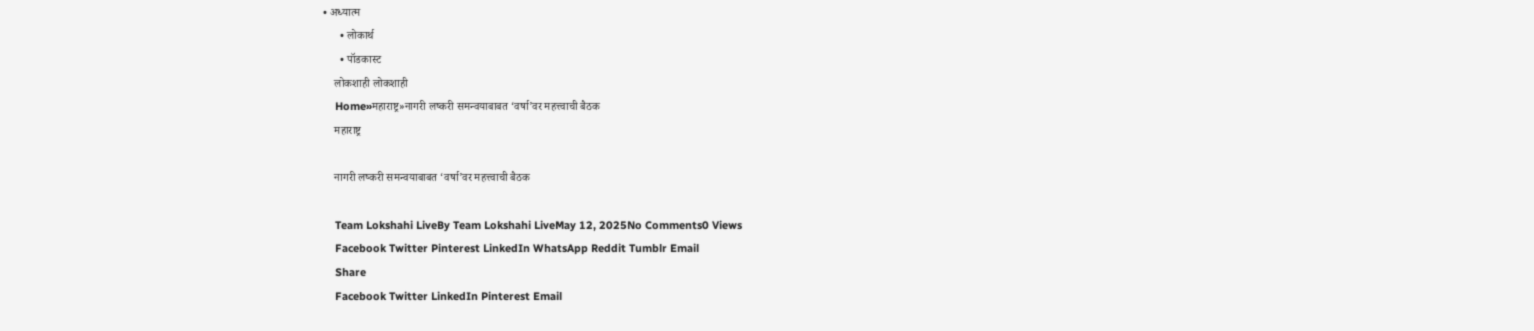• अध्यात्म
      • लोकार्थ
      • पॉडकास्ट
    लोकशाही लोकशाही
    Home»महाराष्ट्र»नागरी लष्करी समन्वयाबाबत ‘वर्षा’वर महत्त्वाची बैठक
    महाराष्ट्र

    नागरी लष्करी समन्वयाबाबत ‘वर्षा’वर महत्त्वाची बैठक

    Team Lokshahi LiveBy Team Lokshahi LiveMay 12, 2025No Comments0 Views
    Facebook Twitter Pinterest LinkedIn WhatsApp Reddit Tumblr Email
    Share
    Facebook Twitter LinkedIn Pinterest Email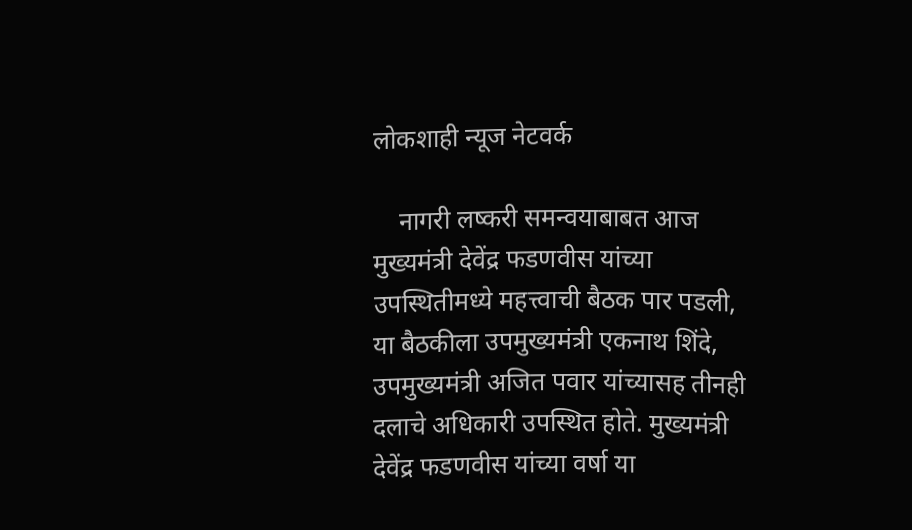लोकशाही न्यूज नेटवर्क

    नागरी लष्करी समन्वयाबाबत आज मुख्यमंत्री देवेंद्र फडणवीस यांच्या उपस्थितीमध्ये महत्त्वाची बैठक पार पडली, या बैठकीला उपमुख्यमंत्री एकनाथ शिंदे, उपमुख्यमंत्री अजित पवार यांच्यासह तीनही दलाचे अधिकारी उपस्थित होते. मुख्यमंत्री देवेंद्र फडणवीस यांच्या वर्षा या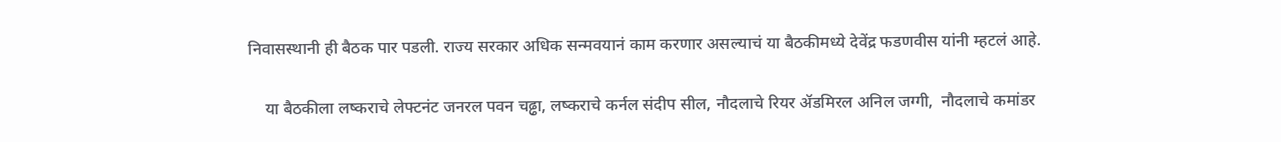निवासस्थानी ही बैठक पार पडली. राज्य सरकार अधिक सन्मवयानं काम करणार असल्याचं या बैठकीमध्ये देवेंद्र फडणवीस यांनी म्हटलं आहे.

    या बैठकीला लष्कराचे लेफ्टनंट जनरल पवन चढ्ढा, लष्कराचे कर्नल संदीप सील, नौदलाचे रियर ॲडमिरल अनिल जग्गी,  नौदलाचे कमांडर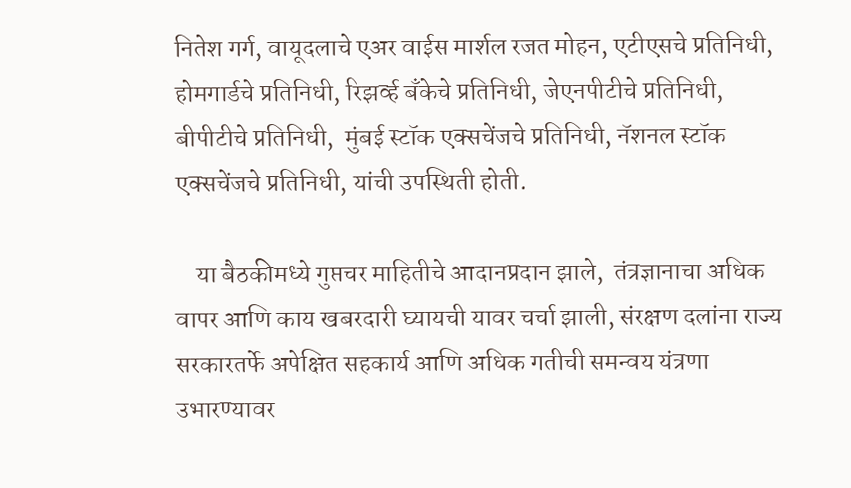नितेश गर्ग, वायूदलाचे एअर वाईस मार्शल रजत मोहन, एटीएसचे प्रतिनिधी, होमगार्डचे प्रतिनिधी, रिझर्व्ह बँकेचे प्रतिनिधी, जेएनपीटीचे प्रतिनिधी, बीपीटीचे प्रतिनिधी,  मुंबई स्टॉक एक्सचेंजचे प्रतिनिधी, नॅशनल स्टॉक एक्सचेंजचे प्रतिनिधी, यांची उपस्थिती होती.

    या बैठकीमध्ये गुप्तचर माहितीचे आदानप्रदान झाले,  तंत्रज्ञानाचा अधिक वापर आणि काय खबरदारी घ्यायची यावर चर्चा झाली, संरक्षण दलांना राज्य सरकारतर्फे अपेक्षित सहकार्य आणि अधिक गतीची समन्वय यंत्रणा उभारण्यावर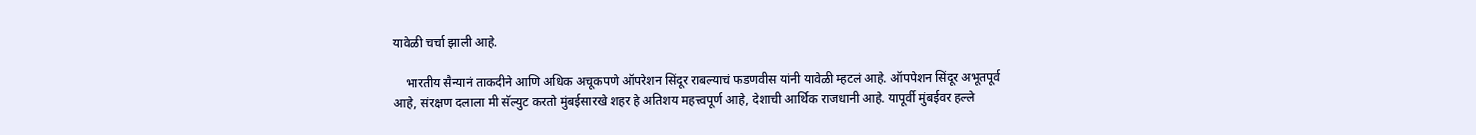यावेळी चर्चा झाली आहे.

    भारतीय सैन्यानं ताकदीने आणि अधिक अचूकपणे ऑपरेशन सिंदूर राबल्याचं फडणवीस यांनी यावेळी म्हटलं आहे. ऑपपेशन सिंदूर अभूतपूर्व आहे, संरक्षण दलाला मी सॅल्युट करतो मुंबईसारखे शहर हे अतिशय महत्त्वपूर्ण आहे, देशाची आर्थिक राजधानी आहे. यापूर्वी मुंबईवर हल्ले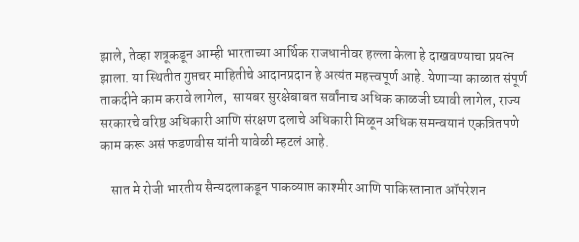झाले, तेव्हा शत्रूकडून आम्ही भारताच्या आर्थिक राजधानीवर हल्ला केला हे दाखवण्याचा प्रयत्न झाला. या स्थितीत गुप्तचर माहितीचे आदानप्रदान हे अत्यंत महत्त्वपूर्ण आहे. येणाऱ्या काळात संपूर्ण ताकदीने काम करावे लागेल,  सायबर सुरक्षेबाबत सर्वांनाच अधिक काळजी घ्यावी लागेल, राज्य सरकारचे वरिष्ठ अधिकारी आणि संरक्षण दलाचे अधिकारी मिळून अधिक समन्वयानं एकत्रितपणे काम करू असं फडणवीस यांनी यावेळी म्हटलं आहे.

    सात मे रोजी भारतीय सैन्यदलाकडून पाकव्याप्त काश्मीर आणि पाकिस्तानात ऑपरेशन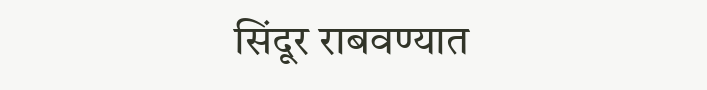सिंदूर राबवण्यात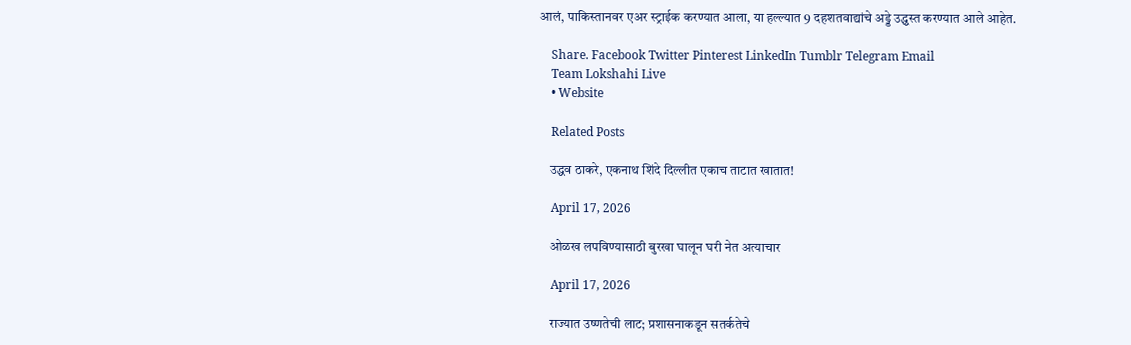आलं, पाकिस्तानवर एअर स्ट्राईक करण्यात आला, या हल्ल्यात 9 दहशतवाद्यांचे अड्डे उद्ध्वस्त करण्यात आले आहेत.

    Share. Facebook Twitter Pinterest LinkedIn Tumblr Telegram Email
    Team Lokshahi Live
    • Website

    Related Posts

    उद्धव ठाकरे, एकनाथ शिंदे दिल्लीत एकाच ताटात खातात!

    April 17, 2026

    ओळख लपविण्यासाठी बुरखा घालून घरी नेत अत्याचार

    April 17, 2026

    राज्यात उष्णतेची लाट; प्रशासनाकडून सतर्कतेचे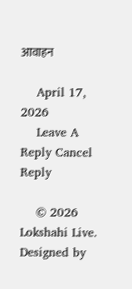आवाहन

    April 17, 2026
    Leave A Reply Cancel Reply

    © 2026 Lokshahi Live. Designed by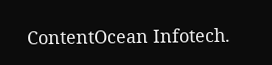ContentOcean Infotech.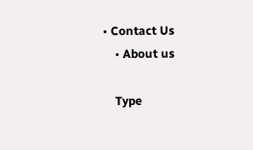• Contact Us
    • About us

    Type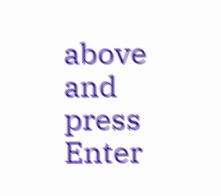above and press Enter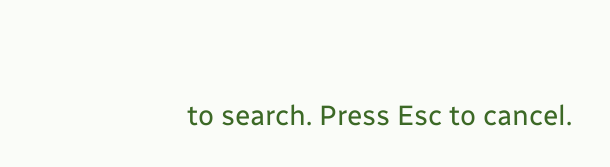to search. Press Esc to cancel.